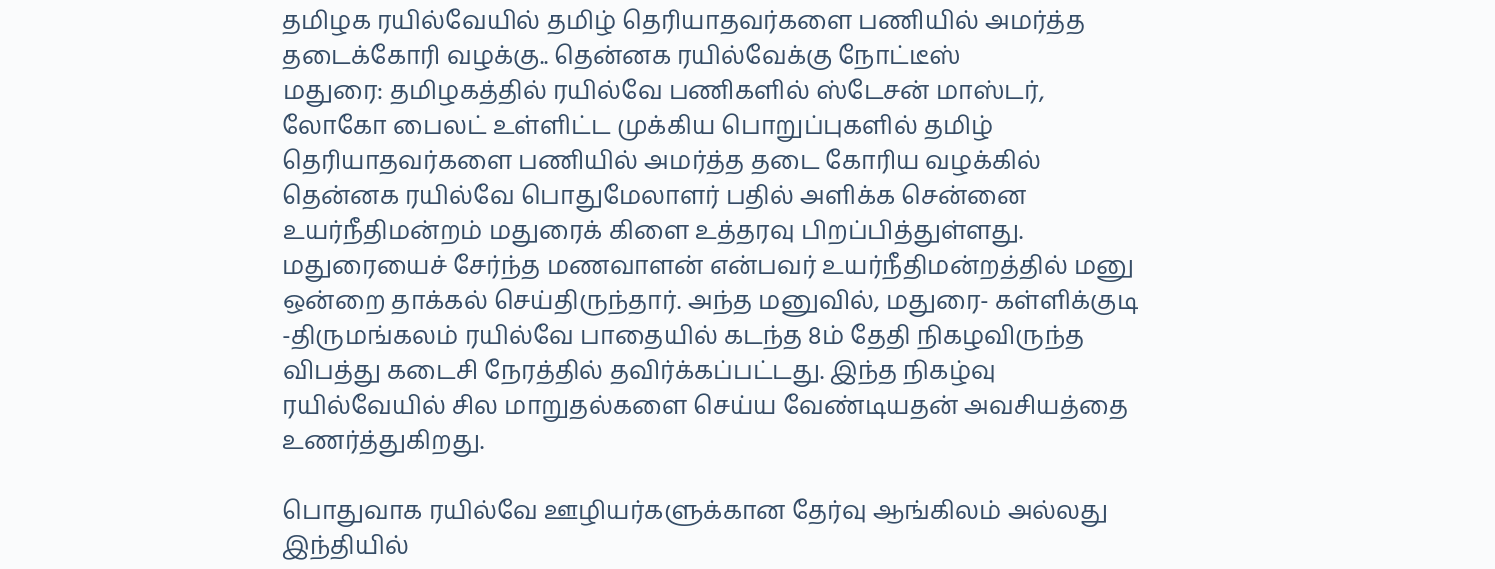தமிழக ரயில்வேயில் தமிழ் தெரியாதவர்களை பணியில் அமர்த்த தடைக்கோரி வழக்கு.. தென்னக ரயில்வேக்கு நோட்டீஸ்
மதுரை: தமிழகத்தில் ரயில்வே பணிகளில் ஸ்டேசன் மாஸ்டர், லோகோ பைலட் உள்ளிட்ட முக்கிய பொறுப்புகளில் தமிழ் தெரியாதவர்களை பணியில் அமர்த்த தடை கோரிய வழக்கில் தென்னக ரயில்வே பொதுமேலாளர் பதில் அளிக்க சென்னை உயர்நீதிமன்றம் மதுரைக் கிளை உத்தரவு பிறப்பித்துள்ளது.
மதுரையைச் சேர்ந்த மணவாளன் என்பவர் உயர்நீதிமன்றத்தில் மனு ஒன்றை தாக்கல் செய்திருந்தார். அந்த மனுவில், மதுரை- கள்ளிக்குடி -திருமங்கலம் ரயில்வே பாதையில் கடந்த 8ம் தேதி நிகழவிருந்த விபத்து கடைசி நேரத்தில் தவிர்க்கப்பட்டது. இந்த நிகழ்வு ரயில்வேயில் சில மாறுதல்களை செய்ய வேண்டியதன் அவசியத்தை உணர்த்துகிறது.

பொதுவாக ரயில்வே ஊழியர்களுக்கான தேர்வு ஆங்கிலம் அல்லது இந்தியில்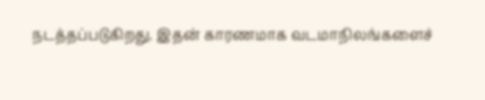நடத்தப்படுகிறது. இதன் காரணமாக வடமாநிலங்களைச்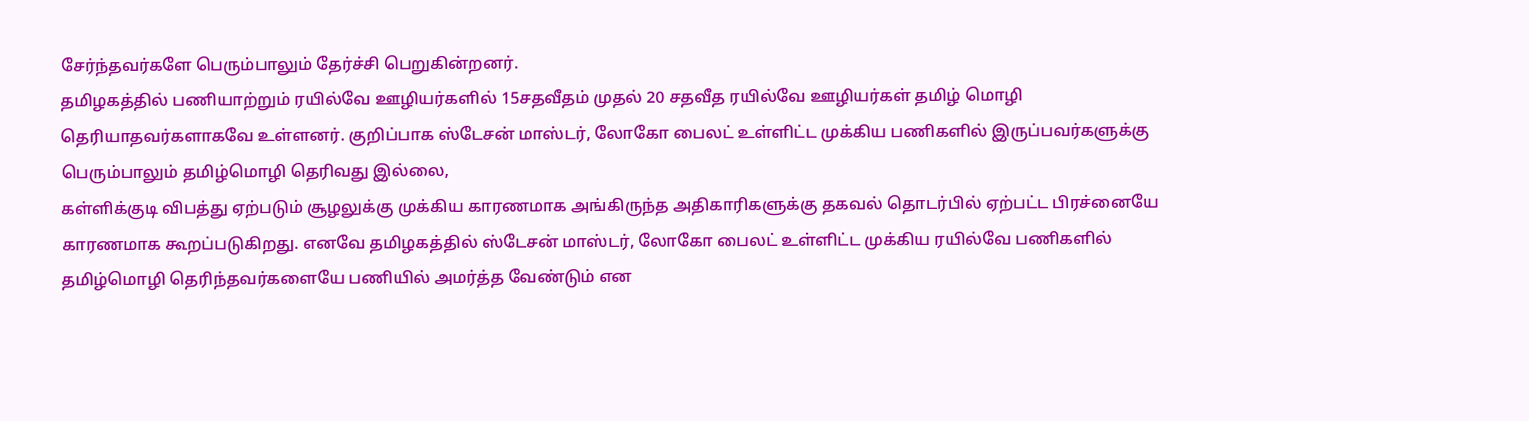சேர்ந்தவர்களே பெரும்பாலும் தேர்ச்சி பெறுகின்றனர்.
தமிழகத்தில் பணியாற்றும் ரயில்வே ஊழியர்களில் 15சதவீதம் முதல் 20 சதவீத ரயில்வே ஊழியர்கள் தமிழ் மொழி தெரியாதவர்களாகவே உள்ளனர். குறிப்பாக ஸ்டேசன் மாஸ்டர், லோகோ பைலட் உள்ளிட்ட முக்கிய பணிகளில் இருப்பவர்களுக்கு பெரும்பாலும் தமிழ்மொழி தெரிவது இல்லை,
கள்ளிக்குடி விபத்து ஏற்படும் சூழலுக்கு முக்கிய காரணமாக அங்கிருந்த அதிகாரிகளுக்கு தகவல் தொடர்பில் ஏற்பட்ட பிரச்னையே காரணமாக கூறப்படுகிறது. எனவே தமிழகத்தில் ஸ்டேசன் மாஸ்டர், லோகோ பைலட் உள்ளிட்ட முக்கிய ரயில்வே பணிகளில் தமிழ்மொழி தெரிந்தவர்களையே பணியில் அமர்த்த வேண்டும் என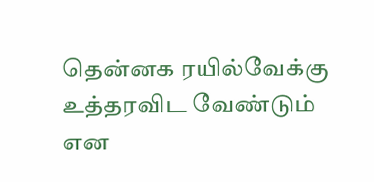தென்னக ரயில்வேக்கு உத்தரவிட வேண்டும் என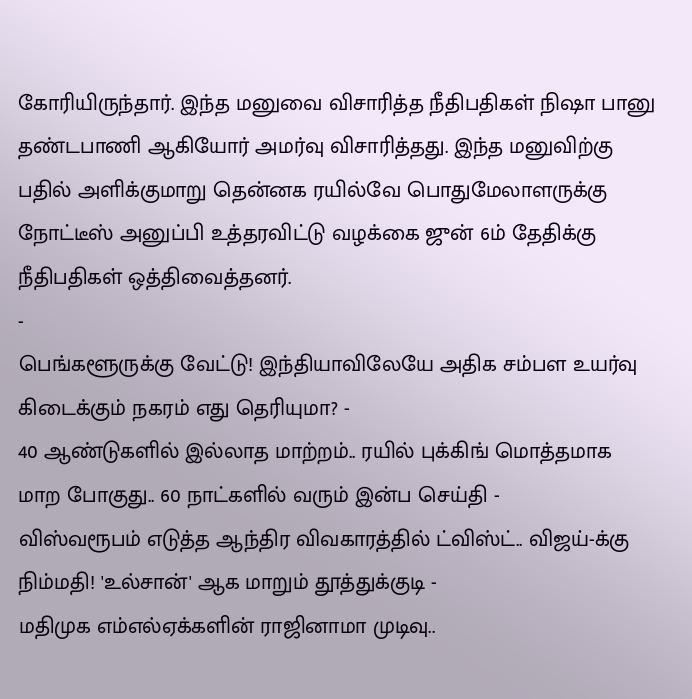கோரியிருந்தார். இந்த மனுவை விசாரித்த நீதிபதிகள் நிஷா பானு தண்டபாணி ஆகியோர் அமர்வு விசாரித்தது. இந்த மனுவிற்கு பதில் அளிக்குமாறு தென்னக ரயில்வே பொதுமேலாளருக்கு நோட்டீஸ் அனுப்பி உத்தரவிட்டு வழக்கை ஜுன் 6ம் தேதிக்கு நீதிபதிகள் ஒத்திவைத்தனர்.
-
பெங்களூருக்கு வேட்டு! இந்தியாவிலேயே அதிக சம்பள உயர்வு கிடைக்கும் நகரம் எது தெரியுமா? -
40 ஆண்டுகளில் இல்லாத மாற்றம்.. ரயில் புக்கிங் மொத்தமாக மாற போகுது.. 60 நாட்களில் வரும் இன்ப செய்தி -
விஸ்வரூபம் எடுத்த ஆந்திர விவகாரத்தில் ட்விஸ்ட்.. விஜய்-க்கு நிம்மதி! 'உல்சான்' ஆக மாறும் தூத்துக்குடி -
மதிமுக எம்எல்ஏக்களின் ராஜினாமா முடிவு..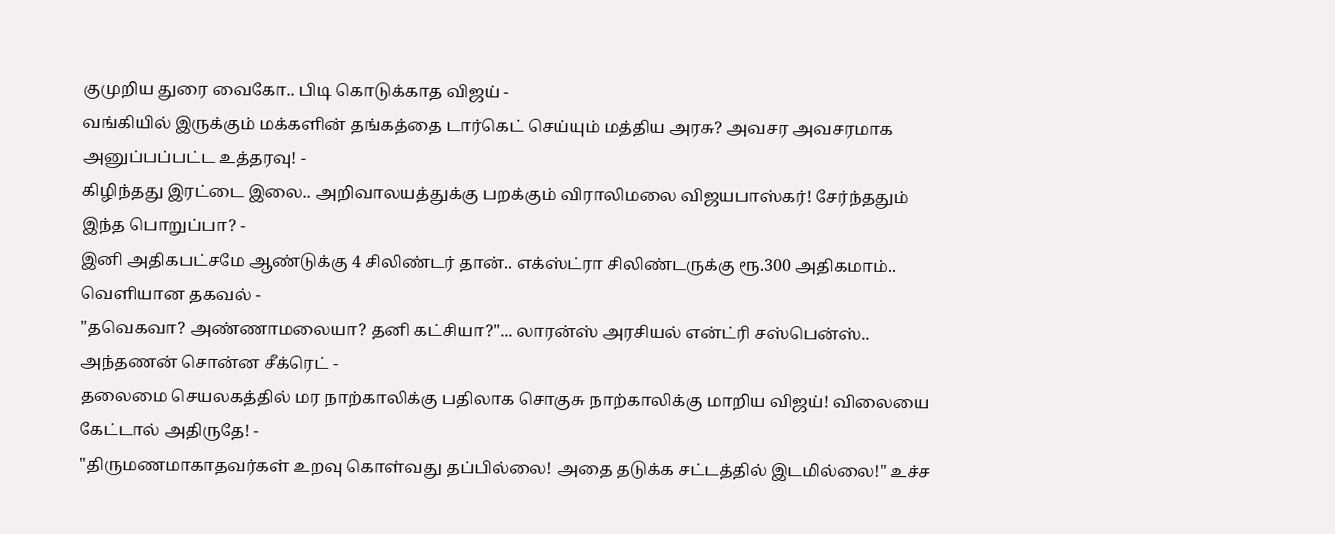குமுறிய துரை வைகோ.. பிடி கொடுக்காத விஜய் -
வங்கியில் இருக்கும் மக்களின் தங்கத்தை டார்கெட் செய்யும் மத்திய அரசு? அவசர அவசரமாக அனுப்பப்பட்ட உத்தரவு! -
கிழிந்தது இரட்டை இலை.. அறிவாலயத்துக்கு பறக்கும் விராலிமலை விஜயபாஸ்கர்! சேர்ந்ததும் இந்த பொறுப்பா? -
இனி அதிகபட்சமே ஆண்டுக்கு 4 சிலிண்டர் தான்.. எக்ஸ்ட்ரா சிலிண்டருக்கு ரூ.300 அதிகமாம்.. வெளியான தகவல் -
"தவெகவா? அண்ணாமலையா? தனி கட்சியா?"... லாரன்ஸ் அரசியல் என்ட்ரி சஸ்பென்ஸ்.. அந்தணன் சொன்ன சீக்ரெட் -
தலைமை செயலகத்தில் மர நாற்காலிக்கு பதிலாக சொகுசு நாற்காலிக்கு மாறிய விஜய்! விலையை கேட்டால் அதிருதே! -
"திருமணமாகாதவர்கள் உறவு கொள்வது தப்பில்லை! அதை தடுக்க சட்டத்தில் இடமில்லை!" உச்ச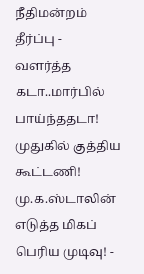நீதிமன்றம் தீர்ப்பு -
வளர்த்த கடா..மார்பில் பாய்ந்ததடா! முதுகில் குத்திய கூட்டணி! மு.க.ஸ்டாலின் எடுத்த மிகப் பெரிய முடிவு! -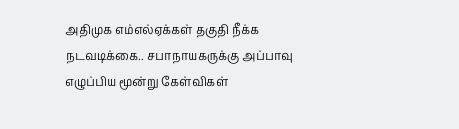அதிமுக எம்எல்ஏக்கள் தகுதி நீக்க நடவடிக்கை.. சபாநாயகருக்கு அப்பாவு எழுப்பிய மூன்று கேள்விகள்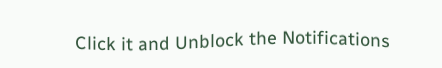Click it and Unblock the Notifications